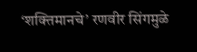‘शक्तिमानचे’ रणवीर सिंगमुळे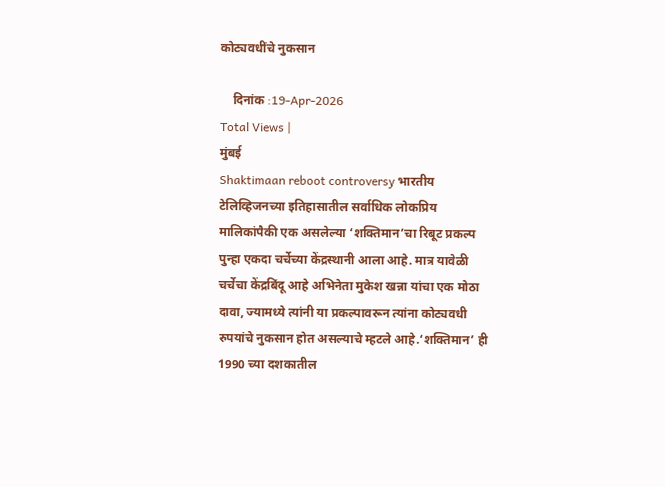कोट्यवधींचे नुकसान

    दिनांक :19-Apr-2026
Total Views |
मुंबई
Shaktimaan reboot controversy भारतीय टेलिव्हिजनच्या इतिहासातील सर्वाधिक लोकप्रिय मालिकांपैकी एक असलेल्या ‘शक्तिमान’चा रिबूट प्रकल्प पुन्हा एकदा चर्चेच्या केंद्रस्थानी आला आहे. मात्र यावेळी चर्चेचा केंद्रबिंदू आहे अभिनेता मुकेश खन्ना यांचा एक मोठा दावा, ज्यामध्ये त्यांनी या प्रकल्पावरून त्यांना कोट्यवधी रुपयांचे नुकसान होत असल्याचे म्हटले आहे.‘शक्तिमान’ ही 1990 च्या दशकातील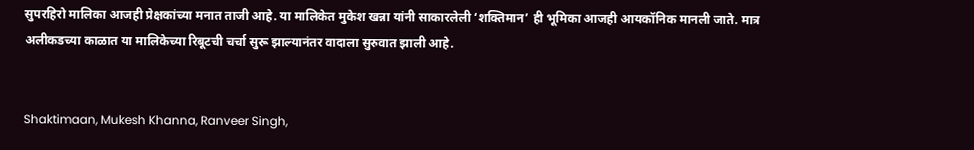सुपरहिरो मालिका आजही प्रेक्षकांच्या मनात ताजी आहे. या मालिकेत मुकेश खन्ना यांनी साकारलेली ‘शक्तिमान’ ही भूमिका आजही आयकॉनिक मानली जाते. मात्र अलीकडच्या काळात या मालिकेच्या रिबूटची चर्चा सुरू झाल्यानंतर वादाला सुरुवात झाली आहे.


Shaktimaan, Mukesh Khanna, Ranveer Singh,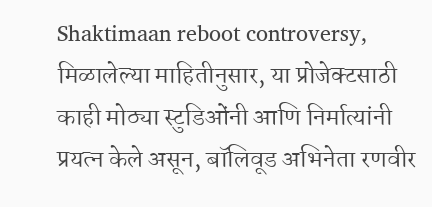Shaktimaan reboot controversy,
मिळालेल्या माहितीनुसार, या प्रोजेक्टसाठी काही मोठ्या स्टुडिओंनी आणि निर्मात्यांनी प्रयत्न केले असून, बॉलिवूड अभिनेता रणवीर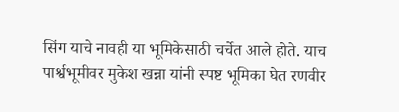सिंग याचे नावही या भूमिकेसाठी चर्चेत आले होते. याच पार्श्वभूमीवर मुकेश खन्ना यांनी स्पष्ट भूमिका घेत रणवीर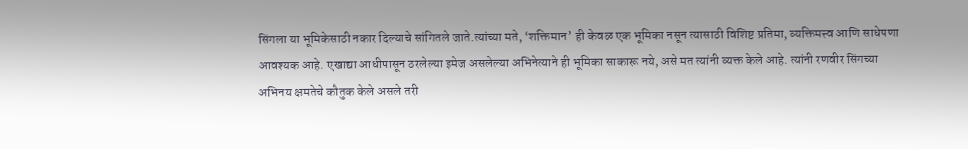सिंगला या भूमिकेसाठी नकार दिल्याचे सांगितले जाते.त्यांच्या मते, ‘शक्तिमान’ ही केवळ एक भूमिका नसून त्यासाठी विशिष्ट प्रतिमा, व्यक्तिमत्त्व आणि साधेपणा आवश्यक आहे. एखाद्या आधीपासून ठरलेल्या इमेज असलेल्या अभिनेत्याने ही भूमिका साकारू नये, असे मत त्यांनी व्यक्त केले आहे. त्यांनी रणवीर सिंगच्या अभिनय क्षमतेचे कौतुक केले असले तरी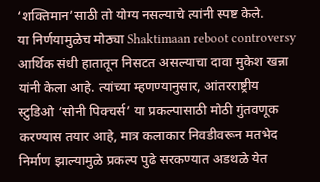‘शक्तिमान’साठी तो योग्य नसल्याचे त्यांनी स्पष्ट केले.
या निर्णयामुळेच मोठ्या Shaktimaan reboot controversy आर्थिक संधी हातातून निसटत असल्याचा दावा मुकेश खन्ना यांनी केला आहे. त्यांच्या म्हणण्यानुसार, आंतरराष्ट्रीय स्टुडिओ ‘सोनी पिक्चर्स’ या प्रकल्पासाठी मोठी गुंतवणूक करण्यास तयार आहे, मात्र कलाकार निवडीवरून मतभेद निर्माण झाल्यामुळे प्रकल्प पुढे सरकण्यात अडथळे येत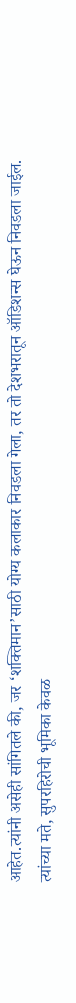आहेत.त्यांनी असेही सांगितले की, जर ‘शक्तिमान’साठी योग्य कलाकार निवडला गेला, तर तो देशभरातून ऑडिशन्स घेऊन निवडला जाईल. त्यांच्या मते, सुपरहिरोची भूमिका केवळ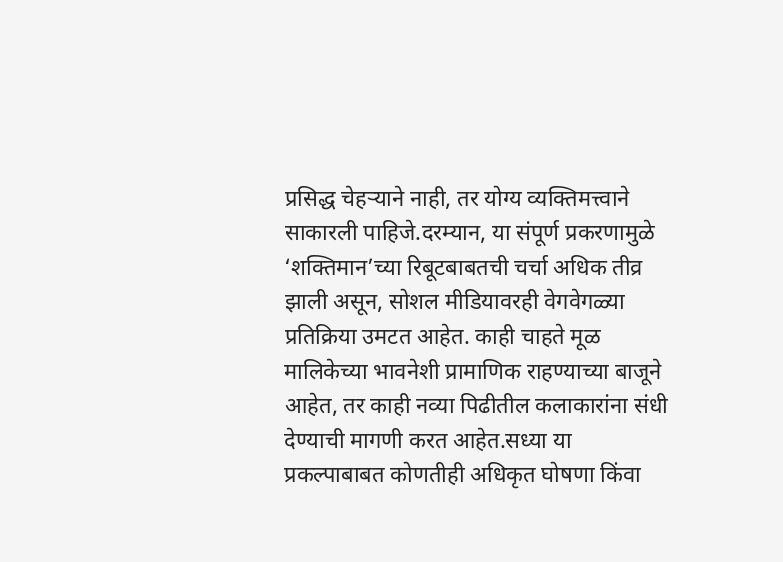प्रसिद्ध चेहऱ्याने नाही, तर योग्य व्यक्तिमत्त्वाने साकारली पाहिजे.दरम्यान, या संपूर्ण प्रकरणामुळे ‘शक्तिमान’च्या रिबूटबाबतची चर्चा अधिक तीव्र झाली असून, सोशल मीडियावरही वेगवेगळ्या प्रतिक्रिया उमटत आहेत. काही चाहते मूळ मालिकेच्या भावनेशी प्रामाणिक राहण्याच्या बाजूने आहेत, तर काही नव्या पिढीतील कलाकारांना संधी देण्याची मागणी करत आहेत.सध्या या प्रकल्पाबाबत कोणतीही अधिकृत घोषणा किंवा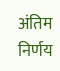अंतिम निर्णय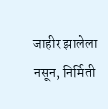जाहीर झालेला नसून, निर्मिती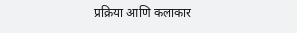प्रक्रिया आणि कलाकार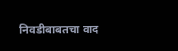निवडीबाबतचा वाद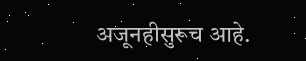अजूनहीसुरूच आहे.